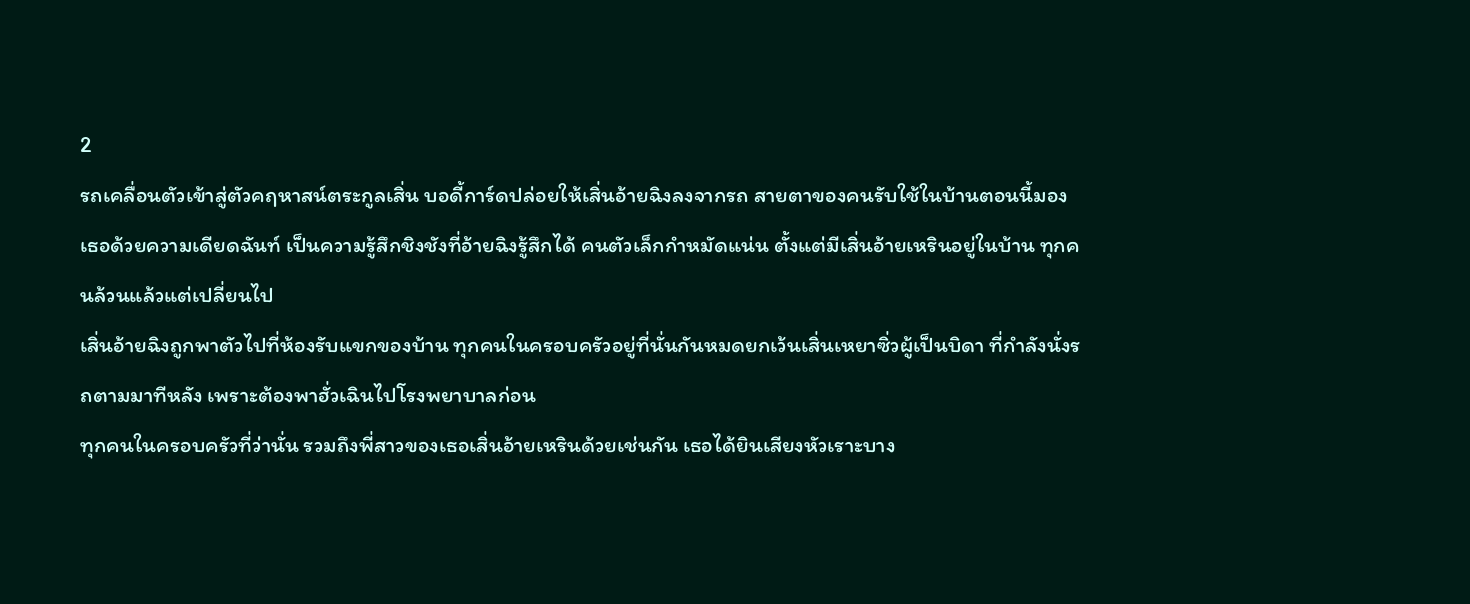2
รถเคลื่อนตัวเข้าสู่ตัวคฤหาสน์ตระกูลเสิ่น บอดี้การ์ดปล่อยให้เสิ่นอ้ายฉิงลงจากรถ สายตาของคนรับใช้ในบ้านตอนนี้มองเธอด้วยความเดียดฉันท์ เป็นความรู้สึกชิงชังที่อ้ายฉิงรู้สึกได้ คนตัวเล็กกำหมัดแน่น ตั้งแต่มีเสิ่นอ้ายเหรินอยู่ในบ้าน ทุกคนล้วนแล้วแต่เปลี่ยนไป
เสิ่นอ้ายฉิงถูกพาตัวไปที่ห้องรับแขกของบ้าน ทุกคนในครอบครัวอยู่ที่นั่นกันหมดยกเว้นเสิ่นเหยาซิ่วผู้เป็นบิดา ที่กำลังนั่งรถตามมาทีหลัง เพราะต้องพาฮั่วเฉินไปโรงพยาบาลก่อน
ทุกคนในครอบครัวที่ว่านั่น รวมถึงพี่สาวของเธอเสิ่นอ้ายเหรินด้วยเช่นกัน เธอได้ยินเสียงหัวเราะบาง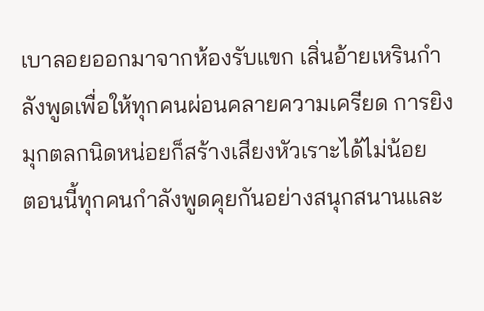เบาลอยออกมาจากห้องรับแขก เสิ่นอ้ายเหรินกำลังพูดเพื่อให้ทุกคนผ่อนคลายความเครียด การยิงมุกตลกนิดหน่อยก็สร้างเสียงหัวเราะได้ไม่น้อย
ตอนนี้ทุกคนกำลังพูดคุยกันอย่างสนุกสนานและ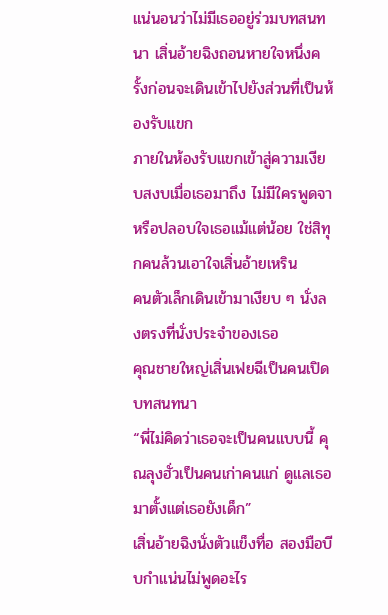แน่นอนว่าไม่มีเธออยู่ร่วมบทสนทนา เสิ่นอ้ายฉิงถอนหายใจหนึ่งครั้งก่อนจะเดินเข้าไปยังส่วนที่เป็นห้องรับแขก
ภายในห้องรับแขกเข้าสู่ความเงียบสงบเมื่อเธอมาถึง ไม่มีใครพูดจาหรือปลอบใจเธอแม้แต่น้อย ใช่สิทุกคนล้วนเอาใจเสิ่นอ้ายเหริน
คนตัวเล็กเดินเข้ามาเงียบ ๆ นั่งลงตรงที่นั่งประจำของเธอ
คุณชายใหญ่เสิ่นเฟยฉีเป็นคนเปิดบทสนทนา
“พี่ไม่คิดว่าเธอจะเป็นคนแบบนี้ คุณลุงฮั่วเป็นคนเก่าคนแก่ ดูแลเธอมาตั้งแต่เธอยังเด็ก”
เสิ่นอ้ายฉิงนั่งตัวแข็งทื่อ สองมือบีบกำแน่นไม่พูดอะไร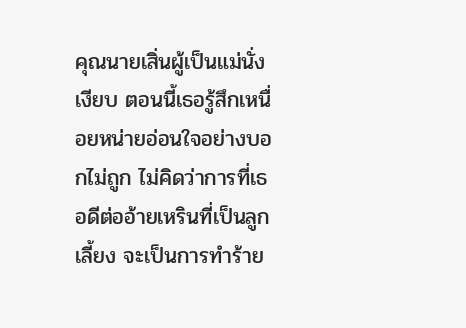คุณนายเสิ่นผู้เป็นแม่นั่งเงียบ ตอนนี้เธอรู้สึกเหนื่อยหน่ายอ่อนใจอย่างบอกไม่ถูก ไม่คิดว่าการที่เธอดีต่ออ้ายเหรินที่เป็นลูกเลี้ยง จะเป็นการทำร้าย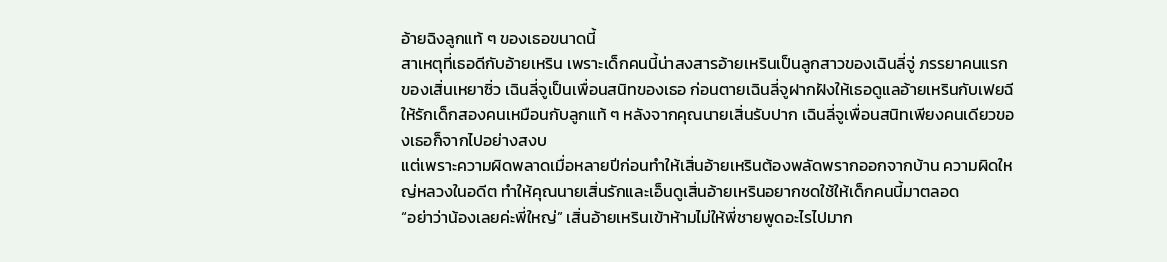อ้ายฉิงลูกแท้ ๆ ของเธอขนาดนี้
สาเหตุที่เธอดีกับอ้ายเหริน เพราะเด็กคนนี้น่าสงสารอ้ายเหรินเป็นลูกสาวของเฉินลี่จู่ ภรรยาคนแรกของเสิ่นเหยาซิ่ว เฉินลี่จูเป็นเพื่อนสนิทของเธอ ก่อนตายเฉินลี่จูฝากฝังให้เธอดูแลอ้ายเหรินกับเฟยฉี ให้รักเด็กสองคนเหมือนกับลูกแท้ ๆ หลังจากคุณนายเสิ่นรับปาก เฉินลี่จูเพื่อนสนิทเพียงคนเดียวของเธอก็จากไปอย่างสงบ
แต่เพราะความผิดพลาดเมื่อหลายปีก่อนทำให้เสิ่นอ้ายเหรินต้องพลัดพรากออกจากบ้าน ความผิดใหญ่หลวงในอดีต ทำให้คุณนายเสิ่นรักและเอ็นดูเสิ่นอ้ายเหรินอยากชดใช้ให้เด็กคนนี้มาตลอด
“อย่าว่าน้องเลยค่ะพี่ใหญ่” เสิ่นอ้ายเหรินเข้าห้ามไม่ให้พี่ชายพูดอะไรไปมาก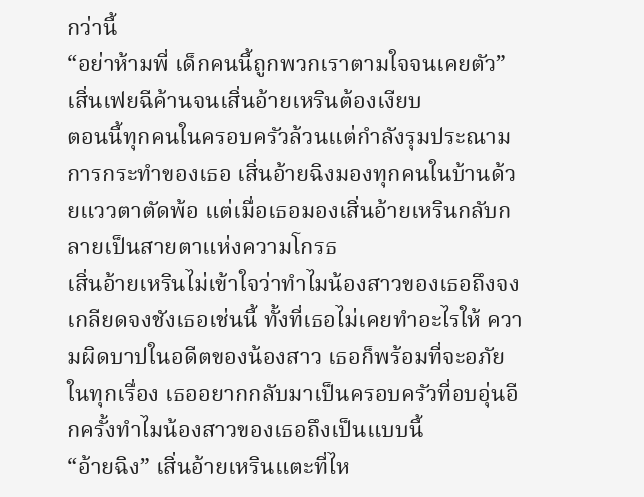กว่านี้
“อย่าห้ามพี่ เด็กคนนี้ถูกพวกเราตามใจจนเคยตัว” เสิ่นเฟยฉีค้านจนเสิ่นอ้ายเหรินต้องเงียบ
ตอนนี้ทุกคนในครอบครัวล้วนแต่กำลังรุมประณามการกระทำของเธอ เสิ่นอ้ายฉิงมองทุกคนในบ้านด้วยแววตาตัดพ้อ แต่เมื่อเธอมองเสิ่นอ้ายเหรินกลับกลายเป็นสายตาแห่งความโกรธ
เสิ่นอ้ายเหรินไม่เข้าใจว่าทำไมน้องสาวของเธอถึงจงเกลียดจงชังเธอเช่นนี้ ทั้งที่เธอไม่เคยทำอะไรให้ ความผิดบาปในอดีตของน้องสาว เธอก็พร้อมที่จะอภัยในทุกเรื่อง เธออยากกลับมาเป็นครอบครัวที่อบอุ่นอีกครั้งทำไมน้องสาวของเธอถึงเป็นแบบนี้
“อ้ายฉิง” เสิ่นอ้ายเหรินแตะที่ไห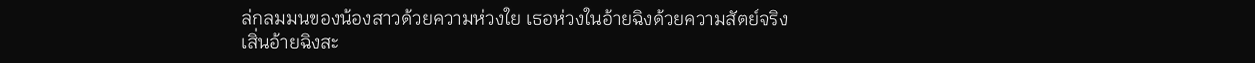ล่กลมมนของน้องสาวด้วยความห่วงใย เธอห่วงในอ้ายฉิงด้วยความสัตย์จริง
เสิ่นอ้ายฉิงสะ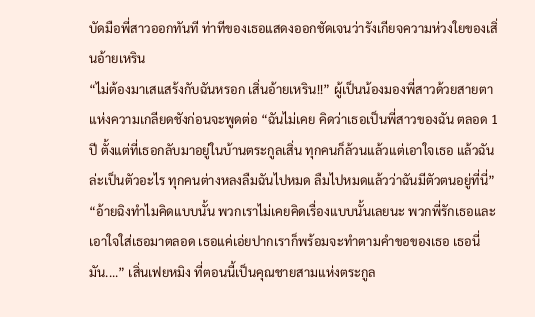บัดมือพี่สาวออกทันที ท่าทีของเธอแสดงออกชัดเจนว่ารังเกียจความห่วงใยของเสิ่นอ้ายเหริน
“ไม่ต้องมาเสแสร้งกับฉันหรอก เสิ่นอ้ายเหริน!!” ผู้เป็นน้องมองพี่สาวด้วยสายตาแห่งความเกลียดชังก่อนจะพูดต่อ “ฉันไม่เคย คิดว่าเธอเป็นพี่สาวของฉัน ตลอด 1 ปี ตั้งแต่ที่เธอกลับมาอยู่ในบ้านตระกูลเสิ่น ทุกคนก็ล้วนแล้วแต่เอาใจเธอ แล้วฉันล่ะเป็นตัวอะไร ทุกคนต่างหลงลืมฉันไปหมด ลืมไปหมดแล้วว่าฉันมีตัวตนอยู่ที่นี่”
“อ้ายฉิงทำไมคิดแบบนั้น พวกเราไม่เคยคิดเรื่องแบบนั้นเลยนะ พวกพี่รักเธอและเอาใจใส่เธอมาตลอด เธอแค่เอ่ยปากเราก็พร้อมจะทำตามคำขอของเธอ เธอนี่มัน....” เสิ่นเฟยหมิง ที่ตอนนี้เป็นคุณชายสามแห่งตระกูล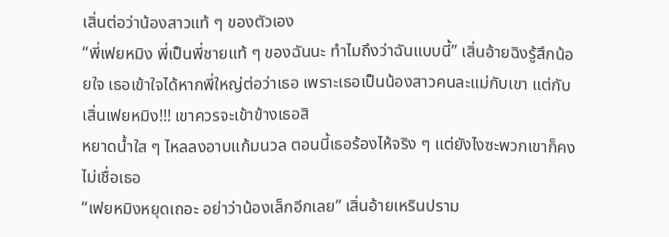เสิ่นต่อว่าน้องสาวแท้ ๆ ของตัวเอง
“พี่เฟยหมิง พี่เป็นพี่ชายแท้ ๆ ของฉันนะ ทำไมถึงว่าฉันแบบนี้” เสิ่นอ้ายฉิงรู้สึกน้อยใจ เธอเข้าใจได้หากพี่ใหญ่ต่อว่าเธอ เพราะเธอเป็นน้องสาวคนละแม่กับเขา แต่กับเสิ่นเฟยหมิง!!! เขาควรจะเข้าข้างเธอสิ
หยาดน้ำใส ๆ ไหลลงอาบแก้มนวล ตอนนี้เธอร้องไห้จริง ๆ แต่ยังไงซะพวกเขาก็คงไม่เชื่อเธอ
“เฟยหมิงหยุดเถอะ อย่าว่าน้องเล็กอีกเลย” เสิ่นอ้ายเหรินปราม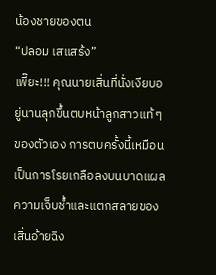น้องชายของตน
“ปลอม เสแสร้ง”
เพี๊ยะ!!! คุณนายเสิ่นที่นั่งเงียบอยู่นานลุกขึ้นตบหน้าลูกสาวแท้ ๆ ของตัวเอง การตบครั้งนี้เหมือนเป็นการโรยเกลือลงบนบาดแผล ความเจ็บช้ำและแตกสลายของเสิ่นอ้ายฉิง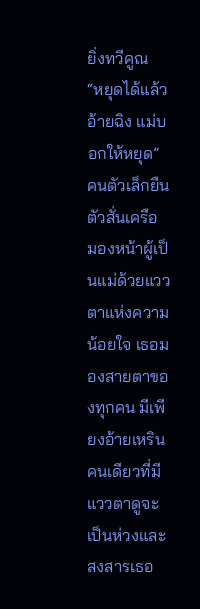ยิ่งทวีคูณ
“หยุดได้แล้วอ้ายฉิง แม่บอกให้หยุด”
คนตัวเล็กยืนตัวสั่นเครือ มองหน้าผู้เป็นแม่ด้วยแววตาแห่งความน้อยใจ เธอมองสายตาของทุกคน มีเพียงอ้ายเหรินคนเดียวที่มีแววตาดูจะเป็นห่วงและสงสารเธอ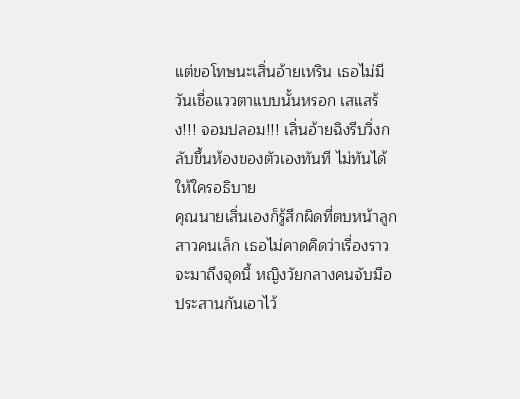แต่ขอโทษนะเสิ่นอ้ายเหริน เธอไม่มีวันเชื่อแววตาแบบนั้นหรอก เสแสร้ง!!! จอมปลอม!!! เสิ่นอ้ายฉิงรีบวิ่งกลับขึ้นห้องของตัวเองทันที ไม่ทันได้ให้ใครอธิบาย
คุณนายเสิ่นเองก็รู้สึกผิดที่ตบหน้าลูกสาวคนเล็ก เธอไม่คาดคิดว่าเรื่องราวจะมาถึงจุดนี้ หญิงวัยกลางคนจับมือประสานกันเอาไว้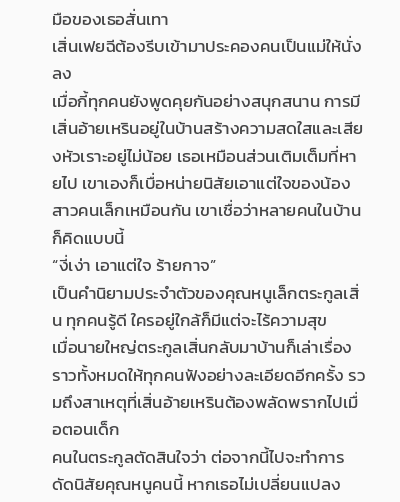มือของเธอสั่นเทา
เสิ่นเฟยฉีต้องรีบเข้ามาประคองคนเป็นแม่ให้นั่งลง
เมื่อกี้ทุกคนยังพูดคุยกันอย่างสนุกสนาน การมีเสิ่นอ้ายเหรินอยู่ในบ้านสร้างความสดใสและเสียงหัวเราะอยู่ไม่น้อย เธอเหมือนส่วนเติมเต็มที่หายไป เขาเองก็เบื่อหน่ายนิสัยเอาแต่ใจของน้องสาวคนเล็กเหมือนกัน เขาเชื่อว่าหลายคนในบ้านก็คิดแบบนี้
“งี่เง่า เอาแต่ใจ ร้ายกาจ”
เป็นคำนิยามประจำตัวของคุณหนูเล็กตระกูลเสิ่น ทุกคนรู้ดี ใครอยู่ใกล้ก็มีแต่จะไร้ความสุข
เมื่อนายใหญ่ตระกูลเสิ่นกลับมาบ้านก็เล่าเรื่องราวทั้งหมดให้ทุกคนฟังอย่างละเอียดอีกครั้ง รวมถึงสาเหตุที่เสิ่นอ้ายเหรินต้องพลัดพรากไปเมื่อตอนเด็ก
คนในตระกูลตัดสินใจว่า ต่อจากนี้ไปจะทำการดัดนิสัยคุณหนูคนนี้ หากเธอไม่เปลี่ยนแปลง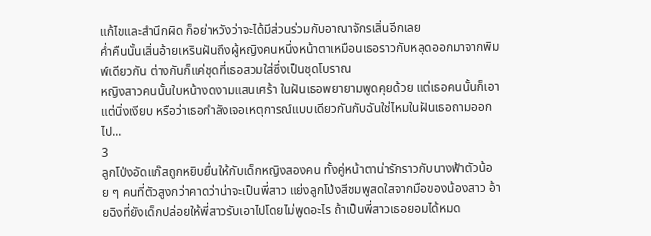แก้ไขและสำนึกผิด ก็อย่าหวังว่าจะได้มีส่วนร่วมกับอาณาจักรเสิ่นอีกเลย
ค่ำคืนนั้นเสิ่นอ้ายเหรินฝันถึงผู้หญิงคนหนึ่งหน้าตาเหมือนเธอราวกับหลุดออกมาจากพิมพ์เดียวกัน ต่างกันก็แค่ชุดที่เธอสวมใส่ซึ่งเป็นชุดโบราณ
หญิงสาวคนนั้นใบหน้างดงามแสนเศร้า ในฝันเธอพยายามพูดคุยด้วย แต่เธอคนนั้นก็เอาแต่นิ่งเงียบ หรือว่าเธอกำลังเจอเหตุการณ์แบบเดียวกันกับฉันใช่ไหมในฝันเธอถามออกไป...
3
ลูกโป่งอัดแก๊สถูกหยิบยื่นให้กับเด็กหญิงสองคน ทั้งคู่หน้าตาน่ารักราวกับนางฟ้าตัวน้อย ๆ คนที่ตัวสูงกว่าคาดว่าน่าจะเป็นพี่สาว แย่งลูกโป่งสีชมพูสดใสจากมือของน้องสาว อ้ายฉิงที่ยังเด็กปล่อยให้พี่สาวรับเอาไปโดยไม่พูดอะไร ถ้าเป็นพี่สาวเธอยอมได้หมด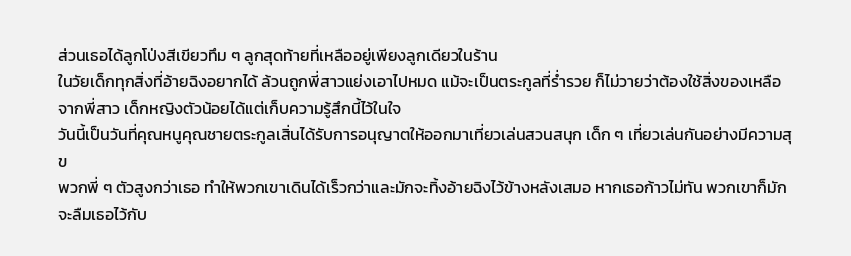ส่วนเธอได้ลูกโป่งสีเขียวทึม ๆ ลูกสุดท้ายที่เหลืออยู่เพียงลูกเดียวในร้าน
ในวัยเด็กทุกสิ่งที่อ้ายฉิงอยากได้ ล้วนถูกพี่สาวแย่งเอาไปหมด แม้จะเป็นตระกูลที่ร่ำรวย ก็ไม่วายว่าต้องใช้สิ่งของเหลือจากพี่สาว เด็กหญิงตัวน้อยได้แต่เก็บความรู้สึกนี้ไว้ในใจ
วันนี้เป็นวันที่คุณหนูคุณชายตระกูลเสิ่นได้รับการอนุญาตให้ออกมาเที่ยวเล่นสวนสนุก เด็ก ๆ เที่ยวเล่นกันอย่างมีความสุข
พวกพี่ ๆ ตัวสูงกว่าเธอ ทำให้พวกเขาเดินได้เร็วกว่าและมักจะทิ้งอ้ายฉิงไว้ข้างหลังเสมอ หากเธอก้าวไม่ทัน พวกเขาก็มักจะลืมเธอไว้กับ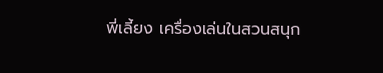พี่เลี้ยง เครื่องเล่นในสวนสนุก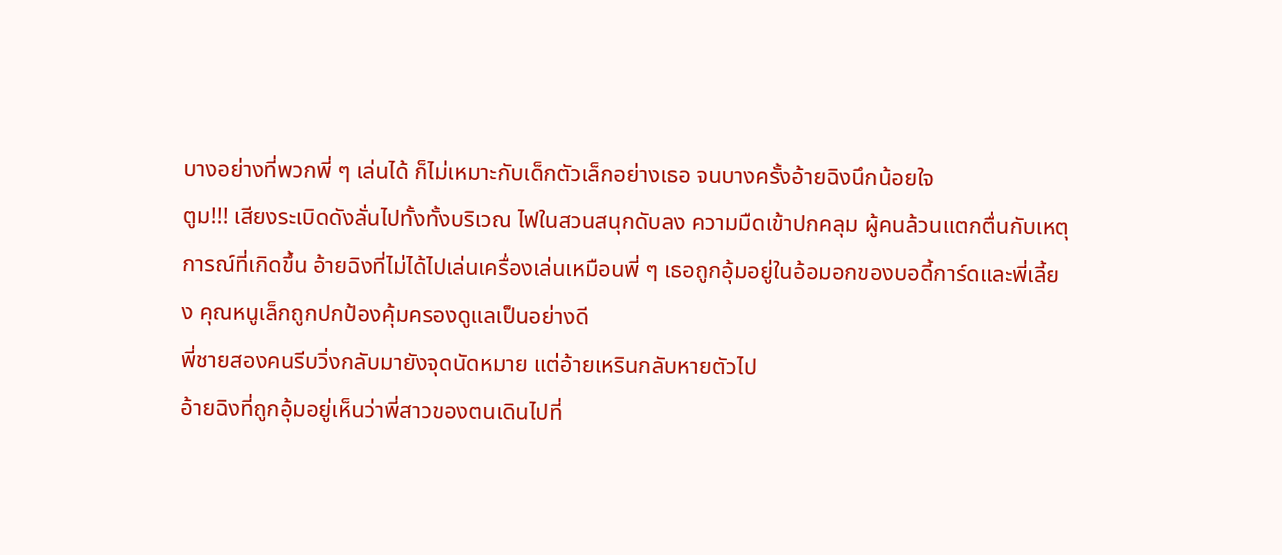บางอย่างที่พวกพี่ ๆ เล่นได้ ก็ไม่เหมาะกับเด็กตัวเล็กอย่างเธอ จนบางครั้งอ้ายฉิงนึกน้อยใจ
ตูม!!! เสียงระเบิดดังลั่นไปทั้งทั้งบริเวณ ไฟในสวนสนุกดับลง ความมืดเข้าปกคลุม ผู้คนล้วนแตกตื่นกับเหตุการณ์ที่เกิดขึ้น อ้ายฉิงที่ไม่ได้ไปเล่นเครื่องเล่นเหมือนพี่ ๆ เธอถูกอุ้มอยู่ในอ้อมอกของบอดี้การ์ดและพี่เลี้ยง คุณหนูเล็กถูกปกป้องคุ้มครองดูแลเป็นอย่างดี
พี่ชายสองคนรีบวิ่งกลับมายังจุดนัดหมาย แต่อ้ายเหรินกลับหายตัวไป
อ้ายฉิงที่ถูกอุ้มอยู่เห็นว่าพี่สาวของตนเดินไปที่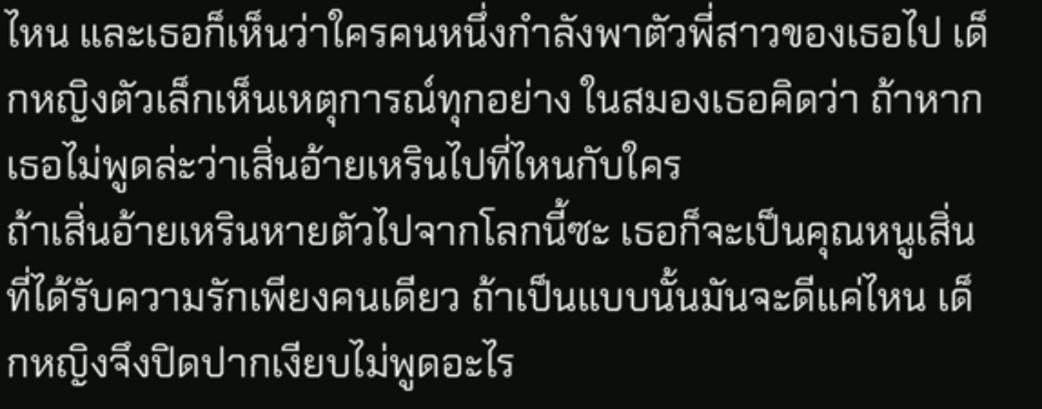ไหน และเธอก็เห็นว่าใครคนหนึ่งกำลังพาตัวพี่สาวของเธอไป เด็กหญิงตัวเล็กเห็นเหตุการณ์ทุกอย่าง ในสมองเธอคิดว่า ถ้าหากเธอไม่พูดล่ะว่าเสิ่นอ้ายเหรินไปที่ไหนกับใคร
ถ้าเสิ่นอ้ายเหรินหายตัวไปจากโลกนี้ซะ เธอก็จะเป็นคุณหนูเสิ่นที่ได้รับความรักเพียงคนเดียว ถ้าเป็นแบบนั้นมันจะดีแค่ไหน เด็กหญิงจึงปิดปากเงียบไม่พูดอะไร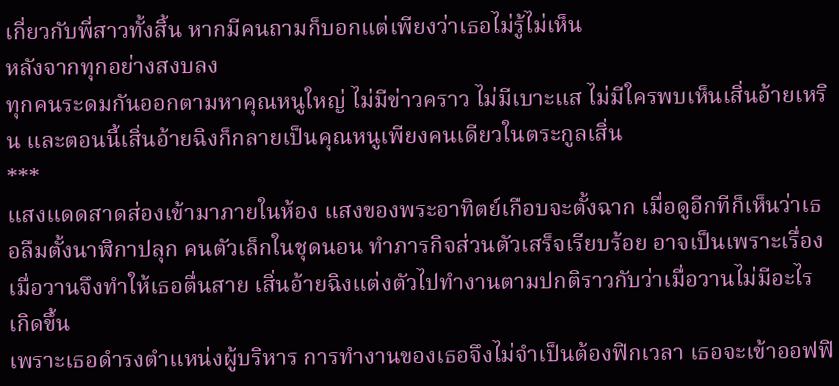เกี่ยวกับพี่สาวทั้งสิ้น หากมีคนถามก็บอกแต่เพียงว่าเธอไม่รู้ไม่เห็น
หลังจากทุกอย่างสงบลง
ทุกคนระดมกันออกตามหาคุณหนูใหญ่ ไม่มีข่าวคราว ไม่มีเบาะแส ไม่มีใครพบเห็นเสิ่นอ้ายเหริน และตอนนี้เสิ่นอ้ายฉิงก็กลายเป็นคุณหนูเพียงคนเดียวในตระกูลเสิ่น
***
แสงแดดสาดส่องเข้ามาภายในห้อง แสงของพระอาทิตย์เกือบจะตั้งฉาก เมื่อดูอีกทีก็เห็นว่าเธอลืมตั้งนาฬิกาปลุก คนตัวเล็กในชุดนอน ทำภารกิจส่วนตัวเสร็จเรียบร้อย อาจเป็นเพราะเรื่องเมื่อวานจึงทำให้เธอตื่นสาย เสิ่นอ้ายฉิงแต่งตัวไปทำงานตามปกติราวกับว่าเมื่อวานไม่มีอะไรเกิดขึ้น
เพราะเธอดำรงตำแหน่งผู้บริหาร การทำงานของเธอจึงไม่จำเป็นต้องฟิกเวลา เธอจะเข้าออฟฟิ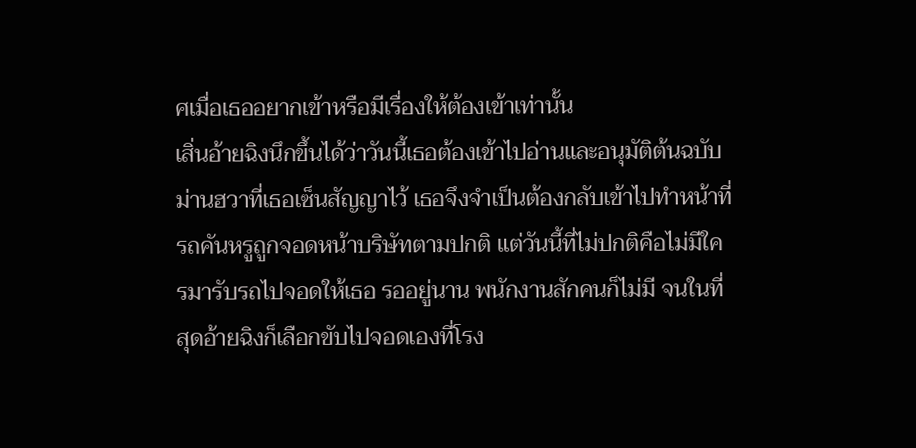ศเมื่อเธออยากเข้าหรือมีเรื่องให้ต้องเข้าเท่านั้น
เสิ่นอ้ายฉิงนึกขึ้นได้ว่าวันนี้เธอต้องเข้าไปอ่านและอนุมัติต้นฉบับม่านฮวาที่เธอเซ็นสัญญาไว้ เธอจึงจำเป็นต้องกลับเข้าไปทำหน้าที่
รถคันหรูถูกจอดหน้าบริษัทตามปกติ แต่วันนี้ที่ไม่ปกติคือไม่มีใครมารับรถไปจอดให้เธอ รออยู่นาน พนักงานสักคนก็ไม่มี จนในที่สุดอ้ายฉิงก็เลือกขับไปจอดเองที่โรง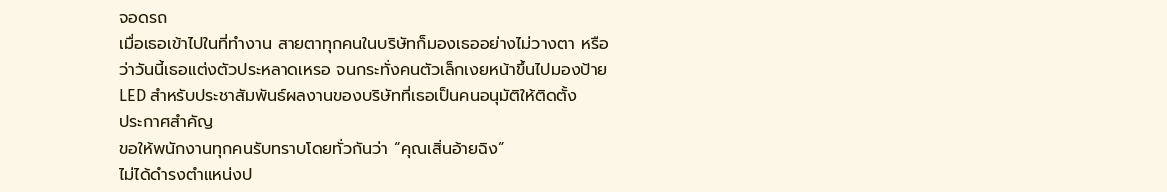จอดรถ
เมื่อเธอเข้าไปในที่ทำงาน สายตาทุกคนในบริษัทก็มองเธออย่างไม่วางตา หรือว่าวันนี้เธอแต่งตัวประหลาดเหรอ จนกระทั่งคนตัวเล็กเงยหน้าขึ้นไปมองป้าย LED สำหรับประชาสัมพันธ์ผลงานของบริษัทที่เธอเป็นคนอนุมัติให้ติดตั้ง
ประกาศสำคัญ
ขอให้พนักงานทุกคนรับทราบโดยทั่วกันว่า “คุณเสิ่นอ้ายฉิง”
ไม่ได้ดำรงตำแหน่งป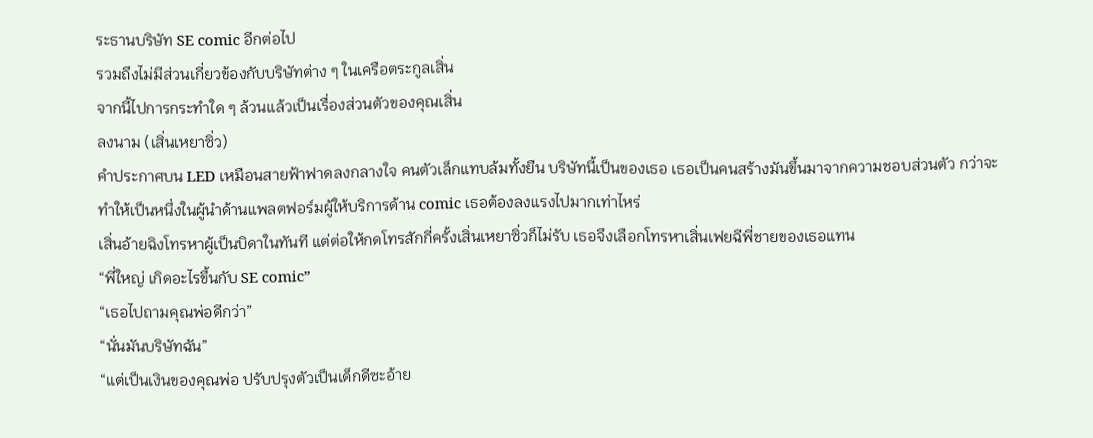ระธานบริษัท SE comic อีกต่อไป
รวมถึงไม่มีส่วนเกี่ยวข้องกับบริษัทต่าง ๆ ในเครือตระกูลเสิ่น
จากนี้ไปการกระทำใด ๆ ล้วนแล้วเป็นเรื่องส่วนตัวของคุณเสิ่น
ลงนาม (เสิ่นเหยาซิ่ว)
คำประกาศบน LED เหมือนสายฟ้าฟาดลงกลางใจ คนตัวเล็กแทบล้มทั้งยืน บริษัทนี้เป็นของเธอ เธอเป็นคนสร้างมันขึ้นมาจากความชอบส่วนตัว กว่าจะทำให้เป็นหนึ่งในผู้นำด้านแพลตฟอร์มผู้ให้บริการด้าน comic เธอต้องลงแรงไปมากเท่าไหร่
เสิ่นอ้ายฉิงโทรหาผู้เป็นบิดาในทันที แต่ต่อให้กดโทรสักกี่ครั้งเสิ่นเหยาซิ่วก็ไม่รับ เธอจึงเลือกโทรหาเสิ่นเฟยฉีพี่ชายของเธอแทน
“พี่ใหญ่ เกิดอะไรขึ้นกับ SE comic”
“เธอไปถามคุณพ่อดีกว่า”
“นั่นมันบริษัทฉัน”
“แต่เป็นเงินของคุณพ่อ ปรับปรุงตัวเป็นเด็กดีซะอ้าย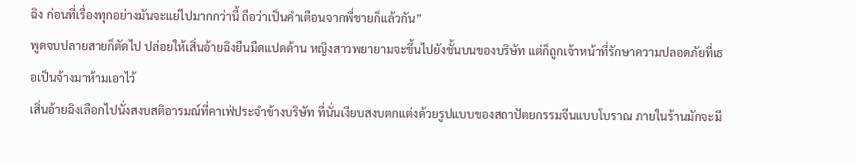ฉิง ก่อนที่เรื่องทุกอย่างมันจะแย่ไปมากกว่านี้ ถือว่าเป็นคำเตือนจากพี่ชายก็แล้วกัน”
พูดจบปลายสายก็ตัดไป ปล่อยให้เสิ่นอ้ายฉิงยืนมืดแปดด้าน หญิงสาวพยายามจะขึ้นไปยังชั้นบนของบริษัท แต่ก็ถูกเจ้าหน้าที่รักษาความปลอดภัยที่เธอเป็นจ้างมาห้ามเอาไว้
เสิ่นอ้ายฉิงเลือกไปนั่งสงบสติอารมณ์ที่คาเฟ่ประจำข้างบริษัท ที่นั่นเงียบสงบตกแต่งด้วยรูปแบบของสถาปัตยกรรมจีนแบบโบราณ ภายในร้านมักจะมี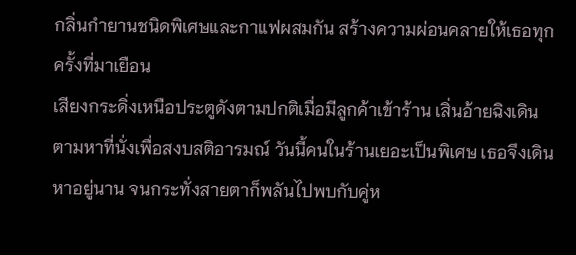กลิ่นกำยานชนิดพิเศษและกาแฟผสมกัน สร้างความผ่อนคลายให้เธอทุกครั้งที่มาเยือน
เสียงกระดิ่งเหนือประตูดังตามปกติเมื่อมีลูกค้าเข้าร้าน เสิ่นอ้ายฉิงเดินตามหาที่นั่งเพื่อสงบสติอารมณ์ วันนี้คนในร้านเยอะเป็นพิเศษ เธอจึงเดินหาอยู่นาน จนกระทั่งสายตาก็พลันไปพบกับคู่ห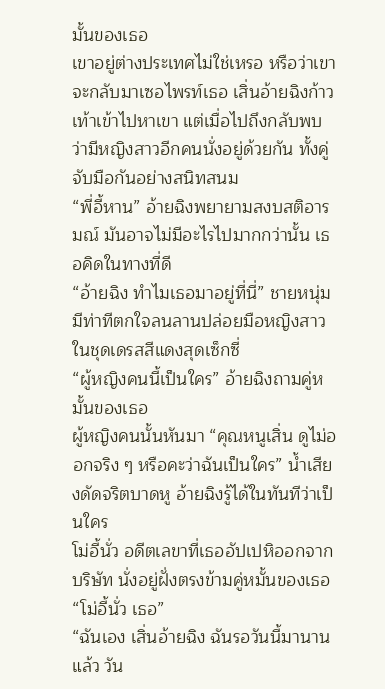มั้นของเธอ
เขาอยู่ต่างประเทศไม่ใช่เหรอ หรือว่าเขาจะกลับมาเซอไพรท์เธอ เสิ่นอ้ายฉิงก้าวเท้าเข้าไปหาเขา แต่เมื่อไปถึงกลับพบว่ามีหญิงสาวอีกคนนั่งอยู่ด้วยกัน ทั้งคู่จับมือกันอย่างสนิทสนม
“พี่อี้หาน” อ้ายฉิงพยายามสงบสติอารมณ์ มันอาจไม่มีอะไรไปมากกว่านั้น เธอคิดในทางที่ดี
“อ้ายฉิง ทำไมเธอมาอยู่ที่นี่” ชายหนุ่มมีท่าทีตกใจลนลานปล่อยมือหญิงสาวในชุดเดรสสีแดงสุดเซ็กซี่
“ผู้หญิงคนนี้เป็นใคร” อ้ายฉิงถามคู่หมั้นของเธอ
ผู้หญิงคนนั้นหันมา “คุณหนูเสิ่น ดูไม่ออกจริง ๆ หรือคะว่าฉันเป็นใคร” น้ำเสียงดัดจริตบาดหู อ้ายฉิงรู้ได้ในทันทีว่าเป็นใคร
โม่อี้นั่ว อดีตเลขาที่เธออัปเปหิออกจากบริษัท นั่งอยู่ฝั่งตรงข้ามคู่หมั้นของเธอ
“โม่อี้นั่ว เธอ”
“ฉันเอง เสิ่นอ้ายฉิง ฉันรอวันนี้มานานแล้ว วัน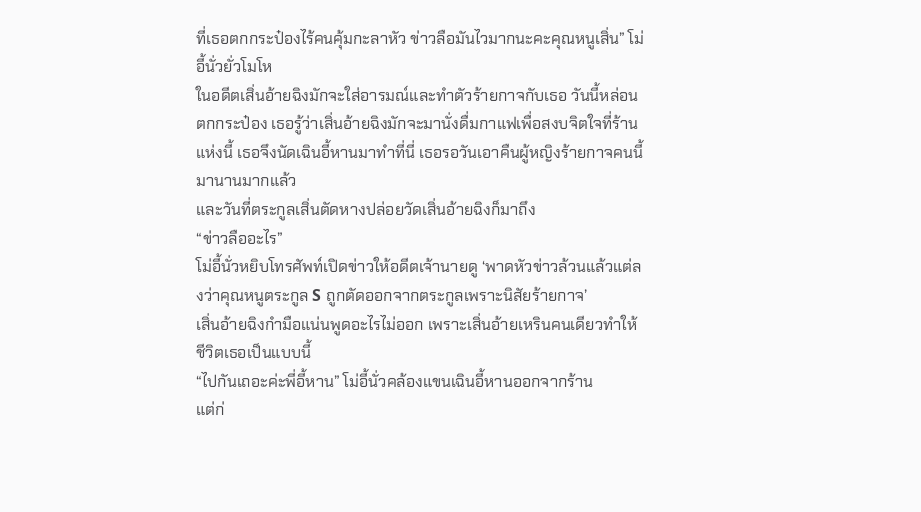ที่เธอตกกระป๋องไร้คนคุ้มกะลาหัว ข่าวลือมันไวมากนะคะคุณหนูเสิ่น” โม่อี้นั่วยั่วโมโห
ในอดีตเสิ่นอ้ายฉิงมักจะใส่อารมณ์และทำตัวร้ายกาจกับเธอ วันนี้หล่อนตกกระป๋อง เธอรู้ว่าเสิ่นอ้ายฉิงมักจะมานั่งดื่มกาแฟเพื่อสงบจิตใจที่ร้านแห่งนี้ เธอจึงนัดเฉินอี้หานมาทำที่นี่ เธอรอวันเอาคืนผู้หญิงร้ายกาจคนนี้มานานมากแล้ว
และวันที่ตระกูลเสิ่นตัดหางปล่อยวัดเสิ่นอ้ายฉิงก็มาถึง
“ข่าวลืออะไร”
โม่อี้นั่วหยิบโทรศัพท์เปิดข่าวให้อดีตเจ้านายดู ‘พาดหัวข่าวล้วนแล้วแต่ลงว่าคุณหนูตระกูล S ถูกตัดออกจากตระกูลเพราะนิสัยร้ายกาจ’
เสิ่นอ้ายฉิงกำมือแน่นพูดอะไรไม่ออก เพราะเสิ่นอ้ายเหรินคนเดียวทำให้ชีวิตเธอเป็นแบบนี้
“ไปกันเถอะค่ะพี่อี้หาน” โม่อี้นั่วคล้องแขนเฉินอี้หานออกจากร้าน
แต่ก่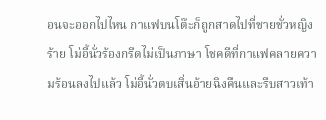อนจะออกไปไหน กาแฟบนโต๊ะก็ถูกสาดไปที่ชายชั่วหญิงร้าย โม่อี้นั่วร้องกรีดไม่เป็นภาษา โชคดีที่กาแฟคลายความร้อนลงไปแล้ว โม่อี้นั่วตบเสิ่นอ้ายฉิงคืนและรีบสาวเท้า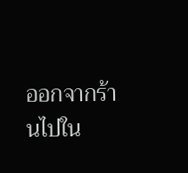ออกจากร้านไปใน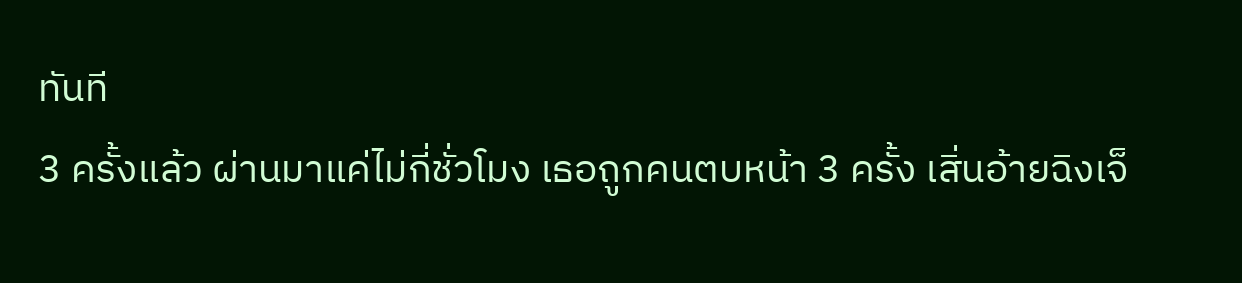ทันที
3 ครั้งแล้ว ผ่านมาแค่ไม่กี่ชั่วโมง เธอถูกคนตบหน้า 3 ครั้ง เสิ่นอ้ายฉิงเจ็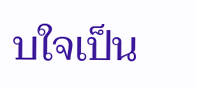บใจเป็น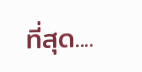ที่สุด....